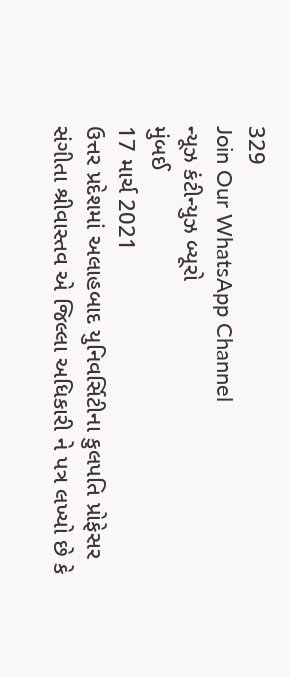329
Join Our WhatsApp Channel
ન્યૂઝ કંટીન્યુઝ બ્યૂરો
મુંબઈ
17 માર્ચ 2021
ઉત્તર પ્રદેશમાં અલાહબાદ યુનિવર્સિટીના કુલપતિ પ્રોફેસર સંગીતા શ્રીવાસ્તવ એ જિલ્લા અધિકારી ને પત્ર લખ્યો છે કે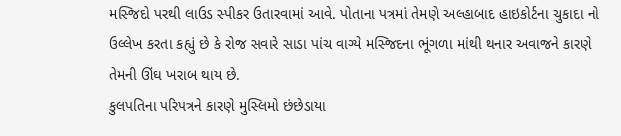મસ્જિદો પરથી લાઉડ સ્પીકર ઉતારવામાં આવે. પોતાના પત્રમાં તેમણે અલ્હાબાદ હાઇકોર્ટના ચુકાદા નો ઉલ્લેખ કરતા કહ્યું છે કે રોજ સવારે સાડા પાંચ વાગ્યે મસ્જિદના ભૂંગળા માંથી થનાર અવાજને કારણે તેમની ઊંઘ ખરાબ થાય છે.
કુલપતિના પરિપત્રને કારણે મુસ્લિમો છંછેડાયા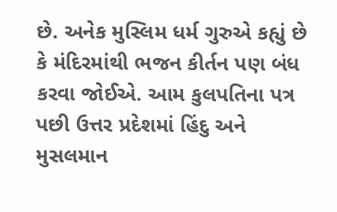છે. અનેક મુસ્લિમ ધર્મ ગુરુએ કહ્યું છે કે મંદિરમાંથી ભજન કીર્તન પણ બંધ કરવા જોઈએ. આમ કુલપતિના પત્ર પછી ઉત્તર પ્રદેશમાં હિંદુ અને મુસલમાન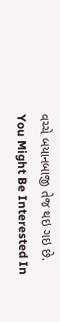વચ્ચે બયાનબાજી તેજ થઇ ગઇ છે.
You Might Be Interested In